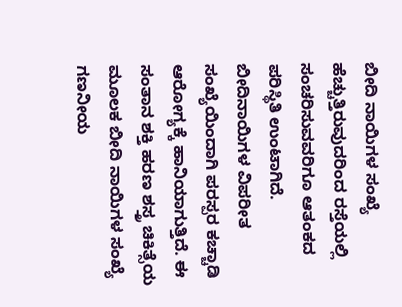ಬೀದಿ ನಾಯಿಗಳ ಸಂಖ್ಯೆ ಹೆಚ್ಚುತ್ತಿರುವುದರಿಂದ ರಸ್ತೆಯಲ್ಲಿ ಸಂಚರಿಸುವವರಿಗೂ ಆತಂಕದ ಪರಿಸ್ಥಿತಿ ಉಂಟಾಗಿದೆ. ಬೀದಿನಾಯಿಗಳ ವಿಪರೀತ ಸಂಖ್ಯೆಯಿಂದಾಗಿ ಪರಸ್ಪರ ಕಚ್ಚಾಡಿ ಆರೋಗ್ಯಕ್ಕೆ ಹಾನಿಯಾಗುತ್ತಿದೆ. ಈ ಸಂತಾನ ಶಕ್ತಿ ಹರಣ ಶಸ್ತ್ರ ಚಿಕಿತ್ಸೆಯ ಮೂಲಕ ಬೀದಿ ನಾಯಿಗಳ ಸಂಖ್ಯೆ ಗಣನೀಯ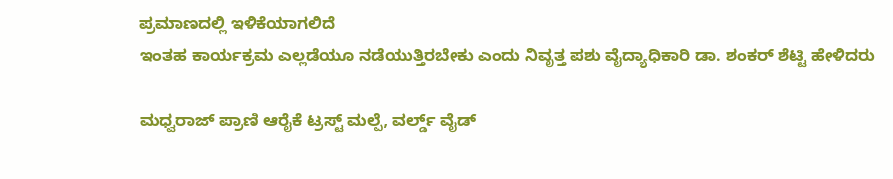ಪ್ರಮಾಣದಲ್ಲಿ ಇಳಿಕೆಯಾಗಲಿದೆ
ಇಂತಹ ಕಾರ್ಯಕ್ರಮ ಎಲ್ಲಡೆಯೂ ನಡೆಯುತ್ತಿರಬೇಕು ಎಂದು ನಿವೃತ್ತ ಪಶು ವೈದ್ಯಾಧಿಕಾರಿ ಡಾ. ಶಂಕರ್ ಶೆಟ್ಟಿ ಹೇಳಿದರು

ಮಧ್ವರಾಜ್ ಪ್ರಾಣಿ ಆರೈಕೆ ಟ್ರಸ್ಟ್ ಮಲ್ಪೆ, ವರ್ಲ್ಡ್ ವೈಡ್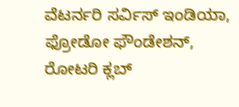ವೆಟರ್ನರಿ ಸರ್ವಿಸ್ ಇಂಡಿಯಾ, ಫ್ರೋಡೋ ಫೌಂಡೇಶನ್, ರೋಟರಿ ಕ್ಲಬ್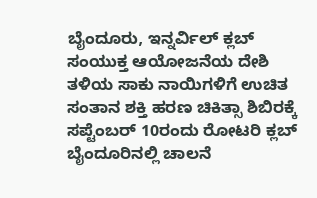ಬೈಂದೂರು, ಇನ್ನರ್ವಿಲ್ ಕ್ಲಬ್ ಸಂಯುಕ್ತ ಆಯೋಜನೆಯ ದೇಶಿ ತಳಿಯ ಸಾಕು ನಾಯಿಗಳಿಗೆ ಉಚಿತ ಸಂತಾನ ಶಕ್ತಿ ಹರಣ ಚಿಕಿತ್ಸಾ ಶಿಬಿರಕ್ಕೆ ಸಪ್ಟೆಂಬರ್ 10ರಂದು ರೋಟರಿ ಕ್ಲಬ್ ಬೈಂದೂರಿನಲ್ಲಿ ಚಾಲನೆ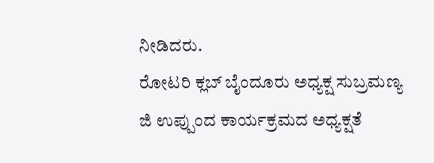ನೀಡಿದರು.
ರೋಟರಿ ಕ್ಲಬ್ ಬೈಂದೂರು ಅಧ್ಯಕ್ಷ ಸುಬ್ರಮಣ್ಯ ಜಿ ಉಪ್ಪುಂದ ಕಾರ್ಯಕ್ರಮದ ಅಧ್ಯಕ್ಷತೆ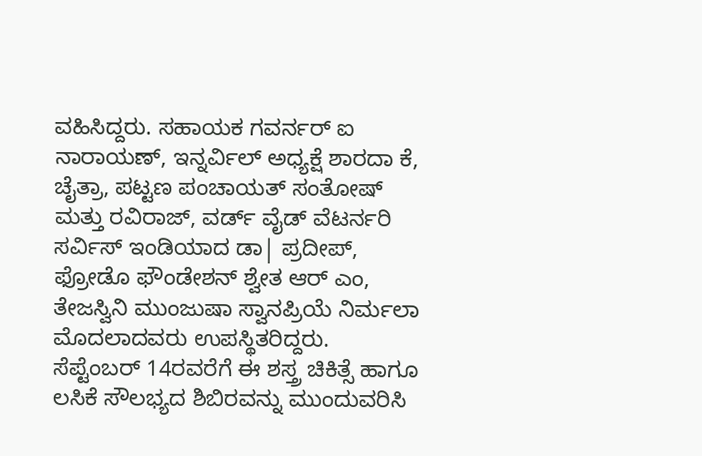ವಹಿಸಿದ್ದರು. ಸಹಾಯಕ ಗವರ್ನರ್ ಐ ನಾರಾಯಣ್, ಇನ್ನರ್ವಿಲ್ ಅಧ್ಯಕ್ಷೆ ಶಾರದಾ ಕೆ, ಚೈತ್ರಾ, ಪಟ್ಟಣ ಪಂಚಾಯತ್ ಸಂತೋಷ್ ಮತ್ತು ರವಿರಾಜ್, ವರ್ಡ್ ವೈಡ್ ವೆಟರ್ನರಿ ಸರ್ವಿಸ್ ಇಂಡಿಯಾದ ಡಾ| ಪ್ರದೀಪ್, ಫ್ರೋಡೊ ಫೌಂಡೇಶನ್ ಶ್ವೇತ ಆರ್ ಎಂ, ತೇಜಸ್ವಿನಿ ಮುಂಜುಷಾ ಸ್ವಾನಪ್ರಿಯೆ ನಿರ್ಮಲಾ ಮೊದಲಾದವರು ಉಪಸ್ಥಿತರಿದ್ದರು.
ಸೆಪ್ಟೆಂಬರ್ 14ರವರೆಗೆ ಈ ಶಸ್ತ್ರ ಚಿಕಿತ್ಸೆ ಹಾಗೂ ಲಸಿಕೆ ಸೌಲಭ್ಯದ ಶಿಬಿರವನ್ನು ಮುಂದುವರಿಸಿ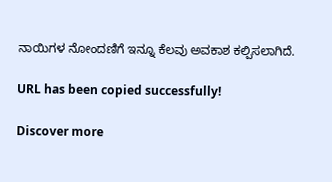ನಾಯಿಗಳ ನೋಂದಣಿಗೆ ಇನ್ನೂ ಕೆಲವು ಅವಕಾಶ ಕಲ್ಪಿಸಲಾಗಿದೆ.

URL has been copied successfully!

Discover more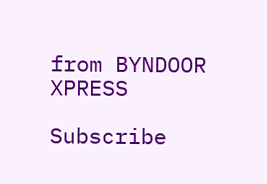from BYNDOOR XPRESS

Subscribe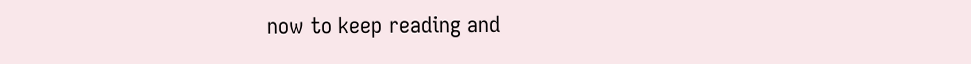now to keep reading and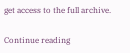get access to the full archive.

Continue reading